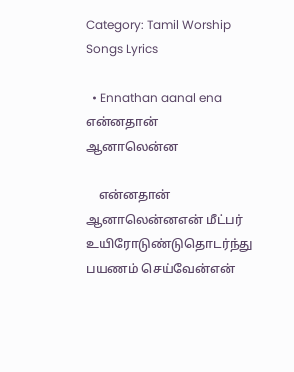Category: Tamil Worship Songs Lyrics

  • Ennathan aanal ena என்னதான் ஆனாலென்ன

    என்னதான் ஆனாலென்னஎன் மீட்பர் உயிரோடுண்டுதொடர்ந்து பயணம் செய்வேன்என்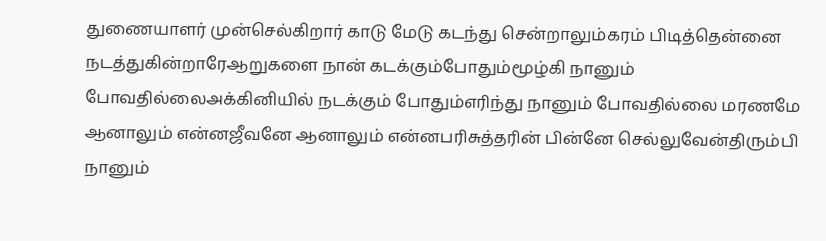துணையாளர் முன்செல்கிறார் காடு மேடு கடந்து சென்றாலும்கரம் பிடித்தென்னை நடத்துகின்றாரேஆறுகளை நான் கடக்கும்போதும்மூழ்கி நானும் போவதில்லைஅக்கினியில் நடக்கும் போதும்எரிந்து நானும் போவதில்லை மரணமே ஆனாலும் என்னஜீவனே ஆனாலும் என்னபரிசுத்தரின் பின்னே செல்லுவேன்திரும்பி நானும்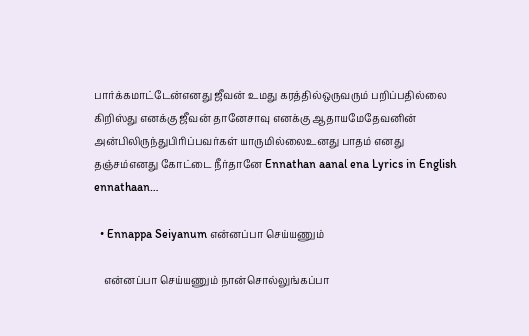பார்க்கமாட்டேன்எனது ஜீவன் உமது கரத்தில்ஒருவரும் பறிப்பதில்லை கிறிஸ்து எனக்கு ஜீவன் தானேசாவு எனக்கு ஆதாயமேதேவனின் அன்பிலிருந்துபிரிப்பவர்கள் யாருமில்லைஉனது பாதம் எனது தஞ்சம்எனது கோட்டை நீர்தானே Ennathan aanal ena Lyrics in English ennathaan…

  • Ennappa Seiyanum என்னப்பா செய்யணும்

    என்னப்பா செய்யணும் நான்சொல்லுங்கப்பா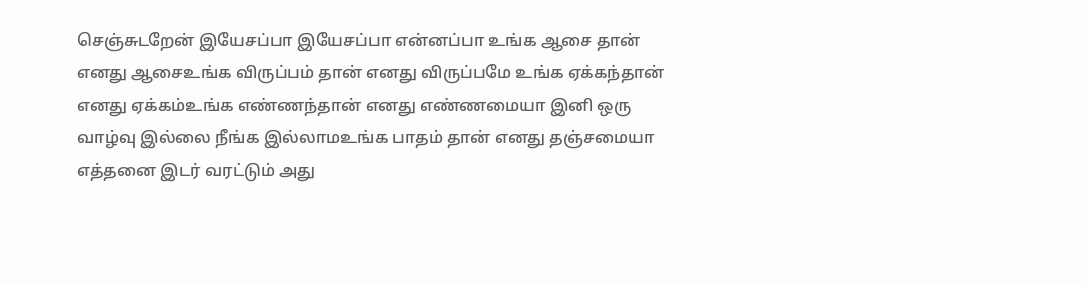செஞ்சுடறேன் இயேசப்பா இயேசப்பா என்னப்பா உங்க ஆசை தான் எனது ஆசைஉங்க விருப்பம் தான் எனது விருப்பமே உங்க ஏக்கந்தான் எனது ஏக்கம்உங்க எண்ணந்தான் எனது எண்ணமையா இனி ஒரு வாழ்வு இல்லை நீங்க இல்லாமஉங்க பாதம் தான் எனது தஞ்சமையா எத்தனை இடர் வரட்டும் அது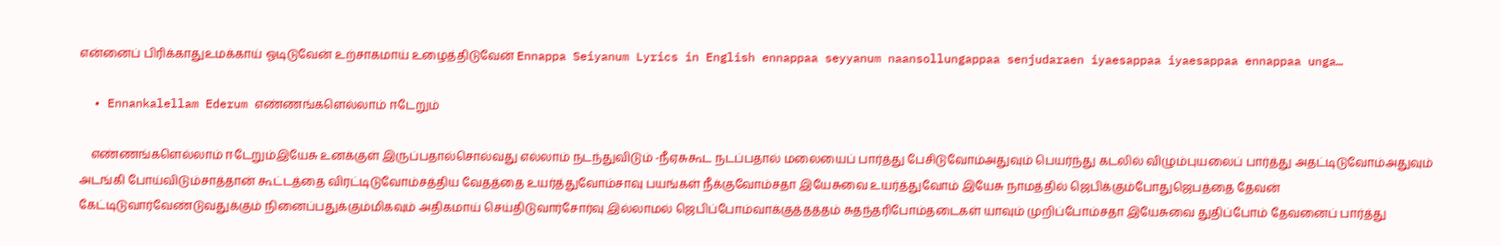என்னைப் பிரிக்காதுஉமக்காய் ஓடிடுவேன் உற்சாகமாய் உழைத்திடுவேன் Ennappa Seiyanum Lyrics in English ennappaa seyyanum naansollungappaa senjudaraen iyaesappaa iyaesappaa ennappaa unga…

  • Ennankalellam Ederum எண்ணங்களெல்லாம் ஈடேறும்

    எண்ணங்களெல்லாம் ஈடேறும்இயேசு உனக்குள் இருப்பதால்சொல்வது எல்லாம் நடந்துவிடும் -நீஏசுகூட நடப்பதால் மலையைப் பார்த்து பேசிடுவோம்அதுவும் பெயர்ந்து கடலில் விழும்புயலைப் பார்த்து அதட்டிடுவோம்அதுவும் அடங்கி போய்விடும்சாத்தான் கூட்டத்தை விரட்டிடுவோம்சத்திய வேதத்தை உயர்த்துவோம்சாவு பயங்கள் நீக்குவோம்சதா இயேசுவை உயர்த்துவோம் இயேசு நாமத்தில் ஜெபிக்கும்போதுஜெபத்தை தேவன் கேட்டிடுவார்வேண்டுவதுக்கும் நினைப்பதுக்கும்மிகவும் அதிகமாய் செய்திடுவார்சோர்வு இல்லாமல் ஜெபிப்போம்வாக்குத்தத்தம் சுதந்தரிபோம்தடைகள் யாவும் முறிப்போம்சதா இயேசுவை துதிப்போம் தேவனைப் பார்த்து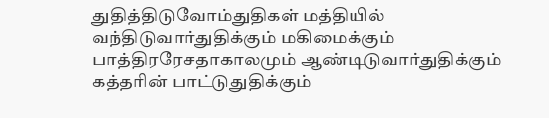துதித்திடுவோம்துதிகள் மத்தியில் வந்திடுவார்துதிக்கும் மகிமைக்கும் பாத்திரரேசதாகாலமும் ஆண்டிடுவார்துதிக்கும் கத்தரின் பாட்டுதுதிக்கும்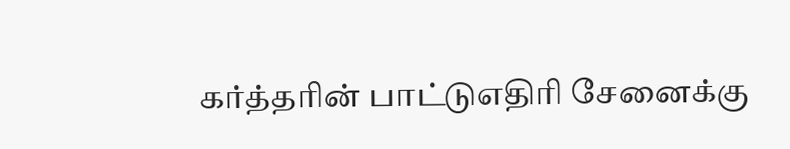கர்த்தரின் பாட்டுஎதிரி சேனைக்கு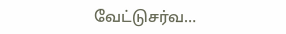வேட்டுசர்வ…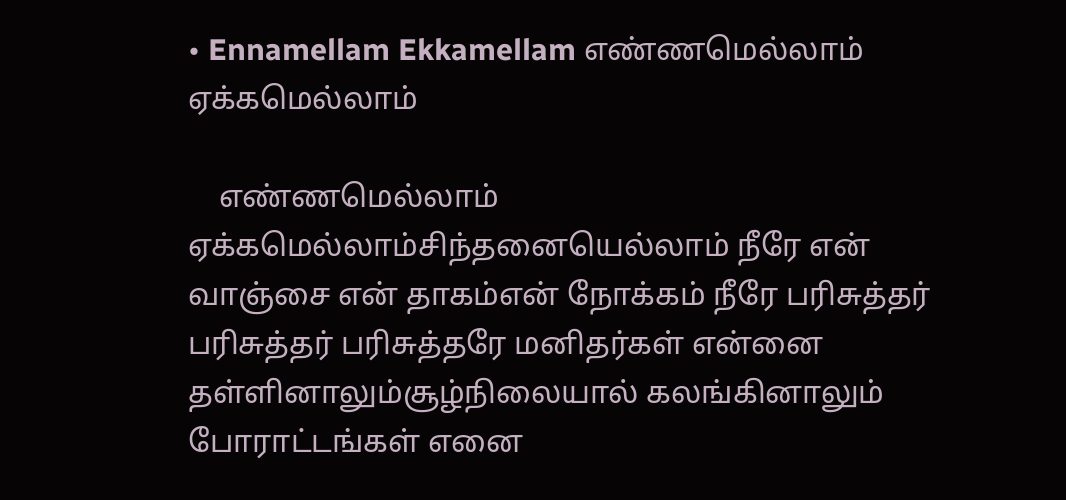• Ennamellam Ekkamellam எண்ணமெல்லாம் ஏக்கமெல்லாம்

    எண்ணமெல்லாம் ஏக்கமெல்லாம்சிந்தனையெல்லாம் நீரே என் வாஞ்சை என் தாகம்என் நோக்கம் நீரே பரிசுத்தர் பரிசுத்தர் பரிசுத்தரே மனிதர்கள் என்னை தள்ளினாலும்சூழ்நிலையால் கலங்கினாலும் போராட்டங்கள் எனை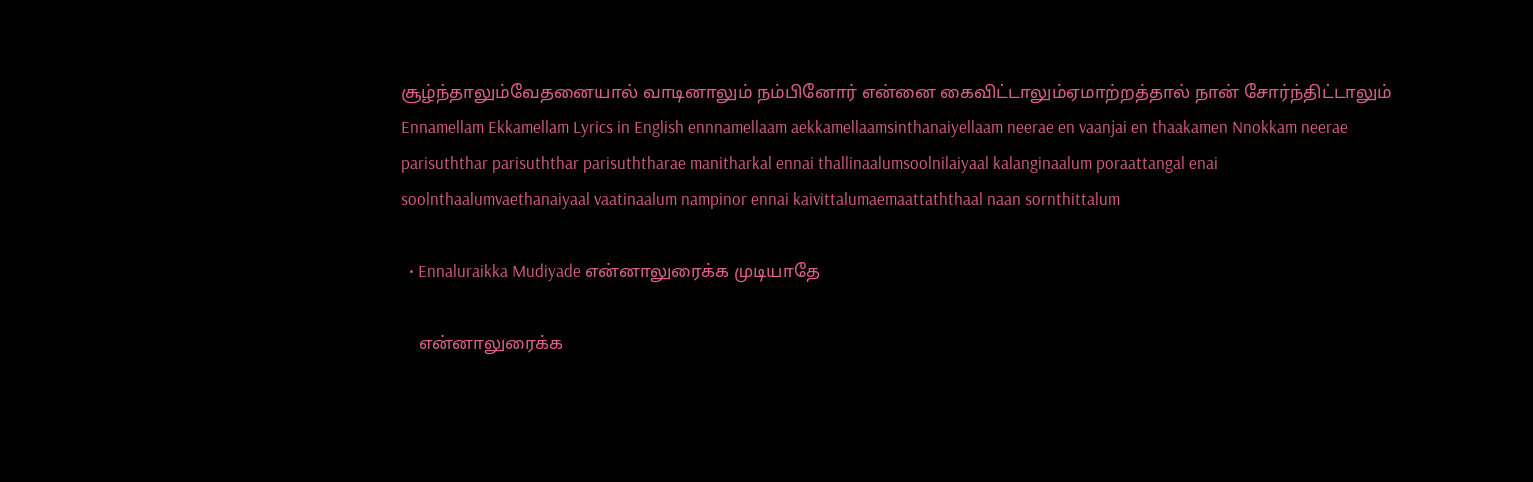சூழ்ந்தாலும்வேதனையால் வாடினாலும் நம்பினோர் என்னை கைவிட்டாலும்ஏமாற்றத்தால் நான் சோர்ந்திட்டாலும் Ennamellam Ekkamellam Lyrics in English ennnamellaam aekkamellaamsinthanaiyellaam neerae en vaanjai en thaakamen Nnokkam neerae parisuththar parisuththar parisuththarae manitharkal ennai thallinaalumsoolnilaiyaal kalanginaalum poraattangal enai soolnthaalumvaethanaiyaal vaatinaalum nampinor ennai kaivittalumaemaattaththaal naan sornthittalum

  • Ennaluraikka Mudiyade என்னாலுரைக்க முடியாதே

    என்னாலுரைக்க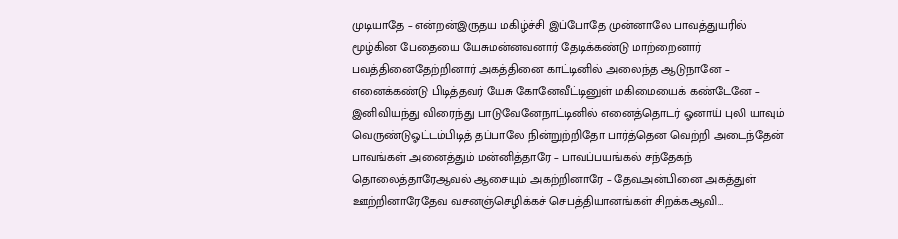முடியாதே – என்றன்இருதய மகிழ்ச்சி இப்போதே முன்னாலே பாவத்துயரில் மூழ்கின பேதையை யேசுமன்னவனார் தேடிக்கண்டு மாற்றைனார் பவத்தினைதேற்றினார் அகத்தினை காட்டினில் அலைந்த ஆடுநானே – எனைக்கண்டு பிடித்தவர் யேசு கோனேவீட்டினுள் மகிமையைக் கண்டேனே – இனிவியந்து விரைந்து பாடுவேனேநாட்டினில் எனைத்தொடர் ஓனாய் புலி யாவும் வெருண்டுஓட்டம்பிடித் தப்பாலே நின்றுற்றிதோ பார்த்தென வெற்றி அடைந்தேன் பாவங்கள் அனைத்தும் மன்னித்தாரே – பாவப்பயங்கல் சந்தேகந் தொலைத்தாரேஆவல் ஆசையும் அகற்றினாரே – தேவஅன்பினை அகத்துள் ஊற்றினாரேதேவ வசனஞ்செழிக்கச் செபத்தியானங்கள் சிறக்கஆவி…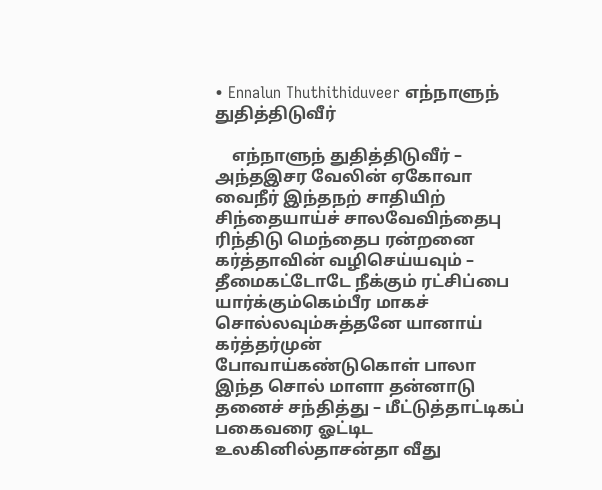• Ennalun Thuthithiduveer எந்நாளுந் துதித்திடுவீர்

    எந்நாளுந் துதித்திடுவீர் – அந்தஇசர வேலின் ஏகோவா வைநீர் இந்தநற் சாதியிற் சிந்தையாய்ச் சாலவேவிந்தைபு ரிந்திடு மெந்தைப ரன்றனை கர்த்தாவின் வழிசெய்யவும் – தீமைகட்டோடே நீக்கும் ரட்சிப்பை யார்க்கும்கெம்பீர மாகச் சொல்லவும்சுத்தனே யானாய் கர்த்தர்முன் போவாய்கண்டுகொள் பாலா இந்த சொல் மாளா தன்னாடு தனைச் சந்தித்து – மீட்டுத்தாட்டிகப் பகைவரை ஓட்டிட உலகினில்தாசன்தா வீது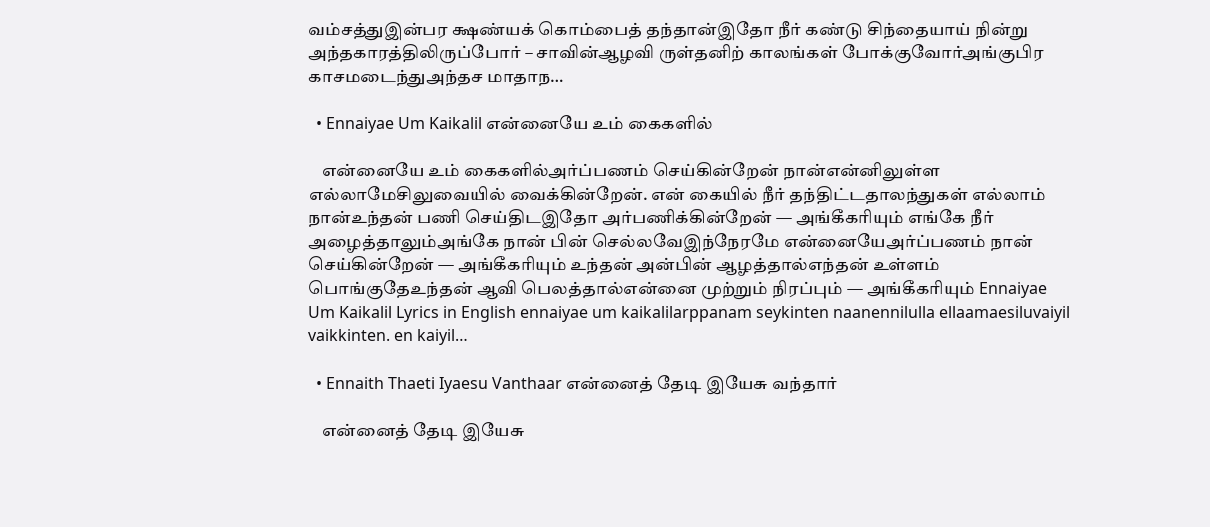வம்சத்துஇன்பர க்ஷண்யக் கொம்பைத் தந்தான்இதோ நீர் கண்டு சிந்தையாய் நின்று அந்தகாரத்திலிருப்போர் – சாவின்ஆழவி ருள்தனிற் காலங்கள் போக்குவோர்அங்குபிர காசமடைந்துஅந்தச மாதாந…

  • Ennaiyae Um Kaikalil என்னையே உம் கைகளில்

    என்னையே உம் கைகளில்அர்ப்பணம் செய்கின்றேன் நான்என்னிலுள்ள எல்லாமேசிலுவையில் வைக்கின்றேன். என் கையில் நீர் தந்திட்டதாலந்துகள் எல்லாம் நான்உந்தன் பணி செய்திடஇதோ அர்பணிக்கின்றேன் — அங்கீகரியும் எங்கே நீர் அழைத்தாலும்அங்கே நான் பின் செல்லவேஇந்நேரமே என்னையேஅர்ப்பணம் நான் செய்கின்றேன் — அங்கீகரியும் உந்தன் அன்பின் ஆழத்தால்எந்தன் உள்ளம் பொங்குதேஉந்தன் ஆவி பெலத்தால்என்னை முற்றும் நிரப்பும் — அங்கீகரியும் Ennaiyae Um Kaikalil Lyrics in English ennaiyae um kaikalilarppanam seykinten naanennilulla ellaamaesiluvaiyil vaikkinten. en kaiyil…

  • Ennaith Thaeti Iyaesu Vanthaar என்னைத் தேடி இயேசு வந்தார்

    என்னைத் தேடி இயேசு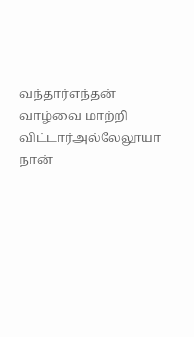வந்தார்எந்தன் வாழ்வை மாற்றி விட்டார்அல்லேலூயா நான்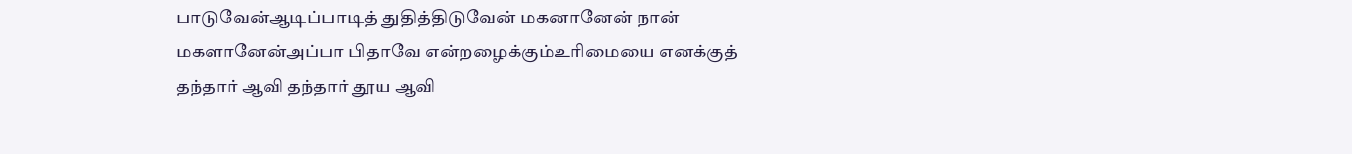பாடுவேன்ஆடிப்பாடித் துதித்திடுவேன் மகனானேன் நான் மகளானேன்அப்பா பிதாவே என்றழைக்கும்உரிமையை எனக்குத் தந்தார் ஆவி தந்தார் தூய ஆவி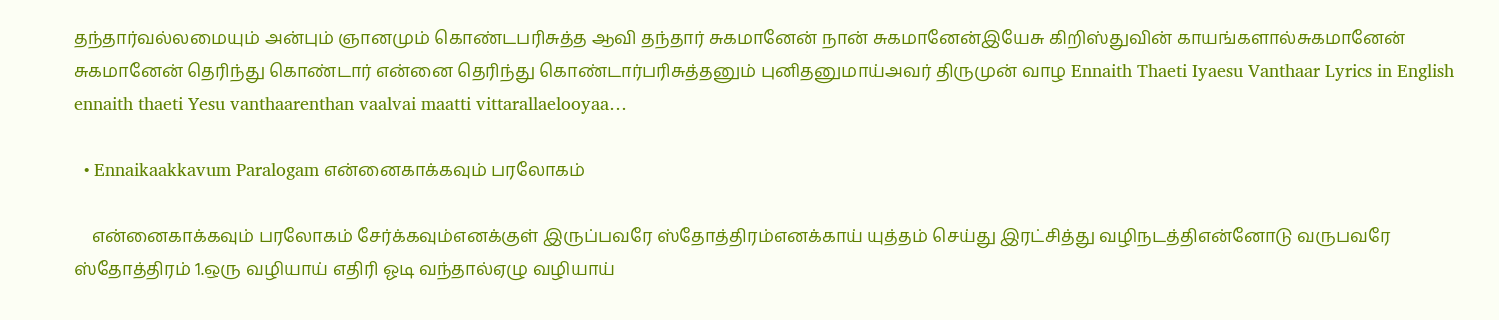தந்தார்வல்லமையும் அன்பும் ஞானமும் கொண்டபரிசுத்த ஆவி தந்தார் சுகமானேன் நான் சுகமானேன்இயேசு கிறிஸ்துவின் காயங்களால்சுகமானேன் சுகமானேன் தெரிந்து கொண்டார் என்னை தெரிந்து கொண்டார்பரிசுத்தனும் புனிதனுமாய்அவர் திருமுன் வாழ Ennaith Thaeti Iyaesu Vanthaar Lyrics in English ennaith thaeti Yesu vanthaarenthan vaalvai maatti vittarallaelooyaa…

  • Ennaikaakkavum Paralogam என்னைகாக்கவும் பரலோகம்

    என்னைகாக்கவும் பரலோகம் சேர்க்கவும்எனக்குள் இருப்பவரே ஸ்தோத்திரம்எனக்காய் யுத்தம் செய்து இரட்சித்து வழிநடத்திஎன்னோடு வருபவரே ஸ்தோத்திரம் 1.ஒரு வழியாய் எதிரி ஓடி வந்தால்ஏழு வழியாய்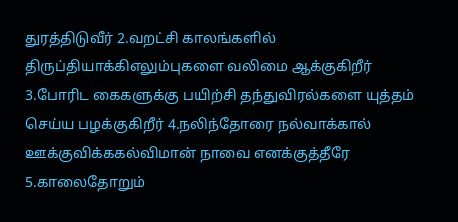துரத்திடுவீர் 2.வறட்சி காலங்களில் திருப்தியாக்கிஎலும்புகளை வலிமை ஆக்குகிறீர் 3.போரிட கைகளுக்கு பயிற்சி தந்துவிரல்களை யுத்தம் செய்ய பழக்குகிறீர் 4.நலிந்தோரை நல்வாக்கால் ஊக்குவிக்ககல்விமான் நாவை எனக்குத்தீரே 5.காலைதோறும்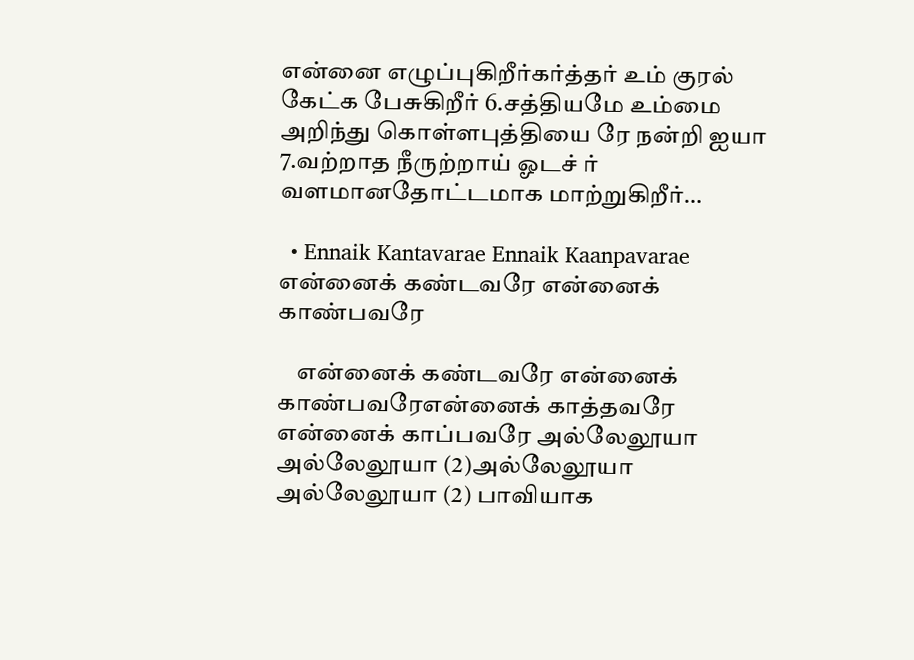என்னை எழுப்புகிறீர்கர்த்தர் உம் குரல் கேட்க பேசுகிறீர் 6.சத்தியமே உம்மை அறிந்து கொள்ளபுத்தியை ரே நன்றி ஐயா 7.வற்றாத நீருற்றாய் ஓடச் ர் வளமானதோட்டமாக மாற்றுகிறீர்…

  • Ennaik Kantavarae Ennaik Kaanpavarae என்னைக் கண்டவரே என்னைக் காண்பவரே

    என்னைக் கண்டவரே என்னைக் காண்பவரேஎன்னைக் காத்தவரே என்னைக் காப்பவரே அல்லேலூயா அல்லேலூயா (2)அல்லேலூயா அல்லேலூயா (2) பாவியாக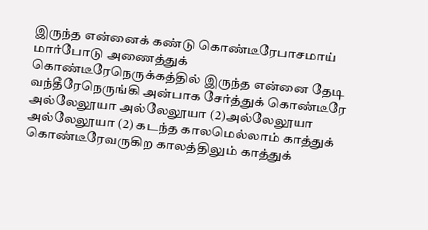இருந்த என்னைக் கண்டு கொண்டீரேபாசமாய் மார்போடு அணைத்துக் கொண்டீரேநெருக்கத்தில் இருந்த என்னை தேடி வந்தீரேநெருங்கி அன்பாக சேர்த்துக் கொண்டீரே அல்லேலூயா அல்லேலூயா (2)அல்லேலூயா அல்லேலூயா (2) கடந்த காலமெல்லாம் காத்துக் கொண்டீரேவருகிற காலத்திலும் காத்துக்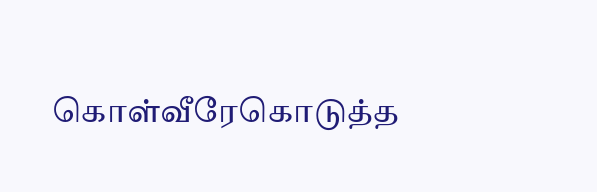கொள்வீரேகொடுத்த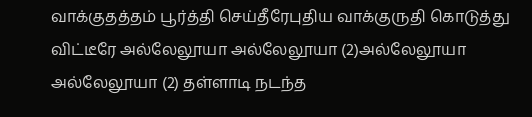வாக்குதத்தம் பூர்த்தி செய்தீரேபுதிய வாக்குருதி கொடுத்து விட்டீரே அல்லேலூயா அல்லேலூயா (2)அல்லேலூயா அல்லேலூயா (2) தள்ளாடி நடந்த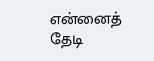என்னைத் தேடி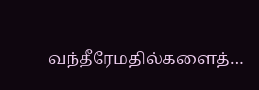வந்தீரேமதில்களைத்…